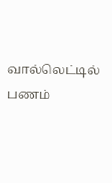வால்லெட்டில் பணம்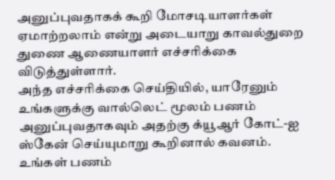அனுப்புவதாகக் கூறி மோசடியாளர்கள் ஏமாற்றலாம் என்று அடையாறு காவல்துறை துணை ஆணையாளர் எச்சரிக்கை விடுத்துள்ளார்.
அந்த எச்சரிக்கை செய்தியில், யாரேனும் உங்களுக்கு வால்லெட் மூலம் பணம் அனுப்புவதாகவும் அதற்கு க்யூஆர் கோட்-ஐ ஸ்கேன் செய்யுமாறு கூறினால் கவனம். உங்கள் பணம்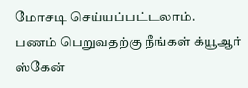மோசடி செய்யப்பட்டலாம்.
பணம் பெறுவதற்கு நீங்கள் க்யூஆர் ஸ்கேன்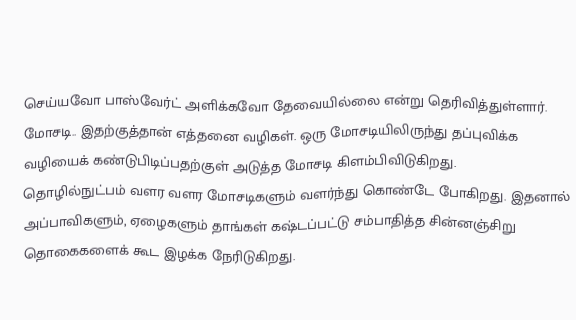செய்யவோ பாஸ்வேர்ட் அளிக்கவோ தேவையில்லை என்று தெரிவித்துள்ளார்.
மோசடி.. இதற்குத்தான் எத்தனை வழிகள். ஒரு மோசடியிலிருந்து தப்புவிக்க வழியைக் கண்டுபிடிப்பதற்குள் அடுத்த மோசடி கிளம்பிவிடுகிறது.
தொழில்நுட்பம் வளர வளர மோசடிகளும் வளர்ந்து கொண்டே போகிறது. இதனால் அப்பாவிகளும், ஏழைகளும் தாங்கள் கஷ்டப்பட்டு சம்பாதித்த சின்னஞ்சிறு தொகைகளைக் கூட இழக்க நேரிடுகிறது.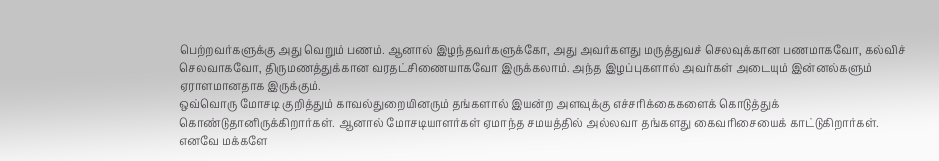பெற்றவர்களுக்கு அது வெறும் பணம். ஆனால் இழந்தவர்களுக்கோ, அது அவர்களது மருத்துவச் செலவுக்கான பணமாகவோ, கல்விச் செலவாகவோ, திருமணத்துக்கான வரதட்சிணையாகவோ இருக்கலாம். அந்த இழப்புகளால் அவர்கள் அடையும் இன்னல்களும் ஏராளமானதாக இருக்கும்.
ஒவ்வொரு மோசடி குறித்தும் காவல்துறையினரும் தங்களால் இயன்ற அளவுக்கு எச்சரிக்கைகளைக் கொடுத்துக் கொண்டுதானிருக்கிறார்கள். ஆனால் மோசடியாளர்கள் ஏமாந்த சமயத்தில் அல்லவா தங்களது கைவரிசையைக் காட்டுகிறார்கள்.
எனவே மக்களே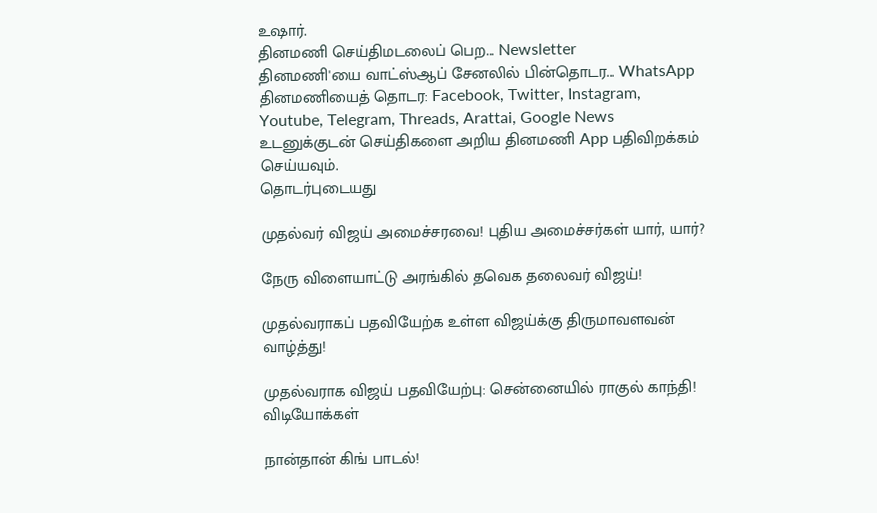உஷார்.
தினமணி செய்திமடலைப் பெற... Newsletter
தினமணி'யை வாட்ஸ்ஆப் சேனலில் பின்தொடர... WhatsApp
தினமணியைத் தொடர: Facebook, Twitter, Instagram, Youtube, Telegram, Threads, Arattai, Google News
உடனுக்குடன் செய்திகளை அறிய தினமணி App பதிவிறக்கம் செய்யவும்.
தொடர்புடையது

முதல்வர் விஜய் அமைச்சரவை! புதிய அமைச்சர்கள் யார், யார்?

நேரு விளையாட்டு அரங்கில் தவெக தலைவர் விஜய்!

முதல்வராகப் பதவியேற்க உள்ள விஜய்க்கு திருமாவளவன் வாழ்த்து!

முதல்வராக விஜய் பதவியேற்பு: சென்னையில் ராகுல் காந்தி!
விடியோக்கள்

நான்தான் கிங் பாடல்!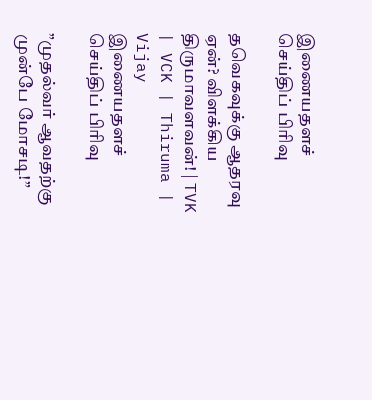இணையதளச் செய்திப் பிரிவு

தவெகவுக்கு ஆதரவு ஏன்? விளக்கிய திருமாவளவன்! | TVK | VCK | Thiruma | Vijay
இணையதளச் செய்திப் பிரிவு

”முதல்வர் ஆவதற்கு முன்பே மோசடி!”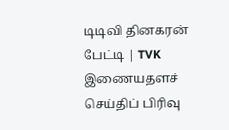டிடிவி தினகரன் பேட்டி | TVK
இணையதளச் செய்திப் பிரிவு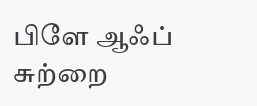பிளே ஆஃப் சுற்றை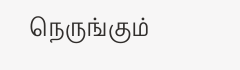நெருங்கும்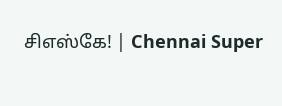சிஎஸ்கே! | Chennai Super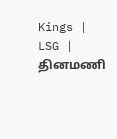Kings | LSG |
தினமணி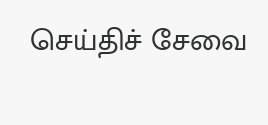செய்திச் சேவை